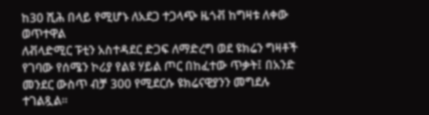ከ30 ሺሕ በላይ የሚሆኑ ለአደጋ ተጋላጭ ዜጎቭ ከግዛቱ ለቀው ወጥተዋል
ለቭላድሚር ፑቲን አስተዳደር ድጋፍ ለማድረግ ወደ ዩክሬን ግዛቶች የገባው የሰሜን ኮሪያ የልዩ ሃይል ጦር በከፈተው ጥቃት፤ በአንድ መንደር ውስጥ ብቻ 300 የሚደርሱ ዩክሬናዊያንን መግደሉ ተገልጿል፡፡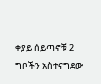ቀያይ ሰይጣኖቹ 2 ግቦችን አስተናግደው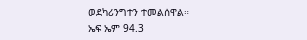ወደካሪንግተን ተመልሰዋል።
ኤፍ ኤም 94.3